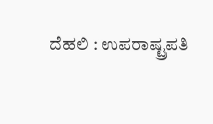ದೆಹಲಿ : ಉಪರಾಷ್ಟ್ರಪತಿ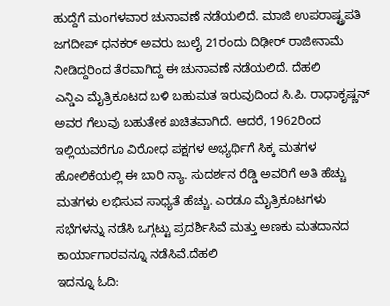ಹುದ್ದೆಗೆ ಮಂಗಳವಾರ ಚುನಾವಣೆ ನಡೆಯಲಿದೆ. ಮಾಜಿ ಉಪರಾಷ್ಟ್ರಪತಿ ಜಗದೀಪ್ ಧನಕರ್ ಅವರು ಜುಲೈ 21ರಂದು ದಿಢೀರ್ ರಾಜೀನಾಮೆ ನೀಡಿದ್ದರಿಂದ ತೆರವಾಗಿದ್ದ ಈ ಚುನಾವಣೆ ನಡೆಯಲಿದೆ. ದೆಹಲಿ
ಎನ್ಡಿಎ ಮೈತ್ರಿಕೂಟದ ಬಳಿ ಬಹುಮತ ಇರುವುದಿಂದ ಸಿ.ಪಿ. ರಾಧಾಕೃಷ್ಣನ್ ಅವರ ಗೆಲುವು ಬಹುತೇಕ ಖಚಿತವಾಗಿದೆ. ಆದರೆ, 1962ರಿಂದ ಇಲ್ಲಿಯವರೆಗೂ ವಿರೋಧ ಪಕ್ಷಗಳ ಅಭ್ಯರ್ಥಿಗೆ ಸಿಕ್ಕ ಮತಗಳ ಹೋಲಿಕೆಯಲ್ಲಿ ಈ ಬಾರಿ ನ್ಯಾ. ಸುದರ್ಶನ ರೆಡ್ಡಿ ಅವರಿಗೆ ಅತಿ ಹೆಚ್ಚು ಮತಗಳು ಲಭಿಸುವ ಸಾಧ್ಯತೆ ಹೆಚ್ಚು. ಎರಡೂ ಮೈತ್ರಿಕೂಟಗಳು ಸಭೆಗಳನ್ನು ನಡೆಸಿ ಒಗ್ಗಟ್ಟು ಪ್ರದರ್ಶಿಸಿವೆ ಮತ್ತು ಅಣಕು ಮತದಾನದ ಕಾರ್ಯಾಗಾರವನ್ನೂ ನಡೆಸಿವೆ.ದೆಹಲಿ
ಇದನ್ನೂ ಓದಿ: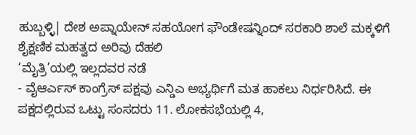ಹುಬ್ಬಳ್ಳಿ| ದೇಶ ಅಪ್ನಾಯೇನ್ ಸಹಯೋಗ ಫೌಂಡೇಷನ್ನಿಂದ್ ಸರಕಾರಿ ಶಾಲೆ ಮಕ್ಕಳಿಗೆ ಶೈಕ್ಷಣಿಕ ಮಹತ್ವದ ಅರಿವು ದೆಹಲಿ
‘ಮೈತ್ರಿ’ಯಲ್ಲಿ ಇಲ್ಲದವರ ನಡೆ
- ವೈಆರ್ಎಸ್ ಕಾಂಗ್ರೆಸ್ ಪಕ್ಷವು ಎನ್ಡಿಎ ಅಭ್ಯರ್ಥಿಗೆ ಮತ ಹಾಕಲು ನಿರ್ಧರಿಸಿದೆ. ಈ ಪಕ್ಷದಲ್ಲಿರುವ ಒಟ್ಟು ಸಂಸದರು 11. ಲೋಕಸಭೆಯಲ್ಲಿ 4,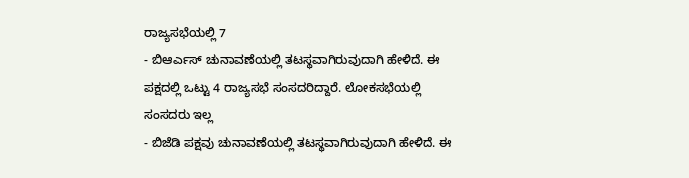ರಾಜ್ಯಸಭೆಯಲ್ಲಿ 7
- ಬಿಆರ್ಎಸ್ ಚುನಾವಣೆಯಲ್ಲಿ ತಟಸ್ಥವಾಗಿರುವುದಾಗಿ ಹೇಳಿದೆ. ಈ ಪಕ್ಷದಲ್ಲಿ ಒಟ್ಟು 4 ರಾಜ್ಯಸಭೆ ಸಂಸದರಿದ್ದಾರೆ. ಲೋಕಸಭೆಯಲ್ಲಿ ಸಂಸದರು ಇಲ್ಲ
- ಬಿಜೆಡಿ ಪಕ್ಷವು ಚುನಾವಣೆಯಲ್ಲಿ ತಟಸ್ಥವಾಗಿರುವುದಾಗಿ ಹೇಳಿದೆ. ಈ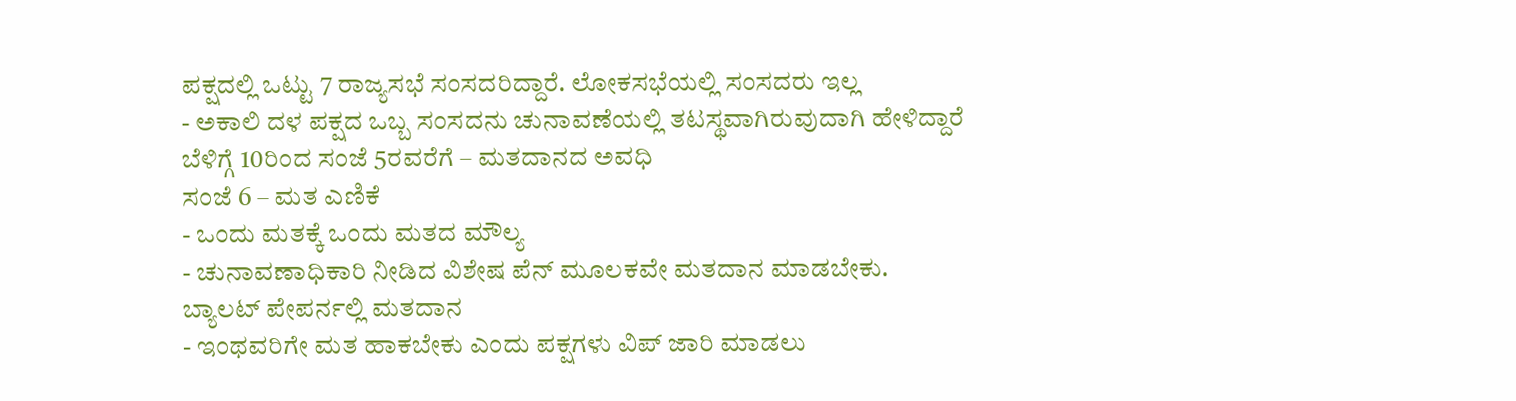ಪಕ್ಷದಲ್ಲಿ ಒಟ್ಟು 7 ರಾಜ್ಯಸಭೆ ಸಂಸದರಿದ್ದಾರೆ. ಲೋಕಸಭೆಯಲ್ಲಿ ಸಂಸದರು ಇಲ್ಲ
- ಅಕಾಲಿ ದಳ ಪಕ್ಷದ ಒಬ್ಬ ಸಂಸದನು ಚುನಾವಣೆಯಲ್ಲಿ ತಟಸ್ಥವಾಗಿರುವುದಾಗಿ ಹೇಳಿದ್ದಾರೆ
ಬೆಳಿಗ್ಗೆ 10ರಿಂದ ಸಂಜೆ 5ರವರೆಗೆ – ಮತದಾನದ ಅವಧಿ
ಸಂಜೆ 6 – ಮತ ಎಣಿಕೆ
- ಒಂದು ಮತಕ್ಕೆ ಒಂದು ಮತದ ಮೌಲ್ಯ
- ಚುನಾವಣಾಧಿಕಾರಿ ನೀಡಿದ ವಿಶೇಷ ಪೆನ್ ಮೂಲಕವೇ ಮತದಾನ ಮಾಡಬೇಕು. ಬ್ಯಾಲಟ್ ಪೇಪರ್ನಲ್ಲಿ ಮತದಾನ
- ಇಂಥವರಿಗೇ ಮತ ಹಾಕಬೇಕು ಎಂದು ಪಕ್ಷಗಳು ವಿಪ್ ಜಾರಿ ಮಾಡಲು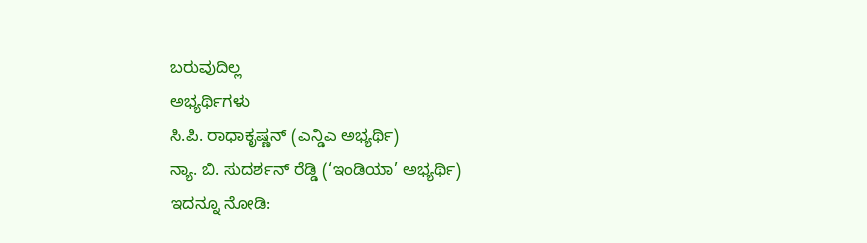ಬರುವುದಿಲ್ಲ
ಅಭ್ಯರ್ಥಿಗಳು
ಸಿ.ಪಿ. ರಾಧಾಕೃಷ್ಣನ್ (ಎನ್ಡಿಎ ಅಭ್ಯರ್ಥಿ)
ನ್ಯಾ. ಬಿ. ಸುದರ್ಶನ್ ರೆಡ್ಡಿ (‘ಇಂಡಿಯಾ’ ಅಭ್ಯರ್ಥಿ)
ಇದನ್ನೂ ನೋಡಿ: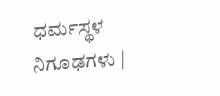ಧರ್ಮಸ್ಥಳ ನಿಗೂಢಗಳು |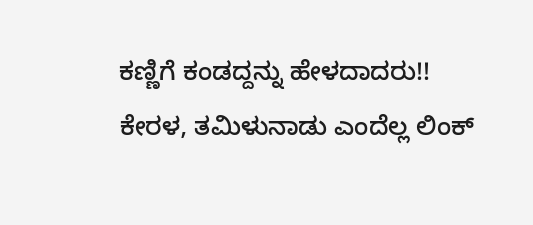ಕಣ್ಣಿಗೆ ಕಂಡದ್ದನ್ನು ಹೇಳದಾದರು!! ಕೇರಳ, ತಮಿಳುನಾಡು ಎಂದೆಲ್ಲ ಲಿಂಕ್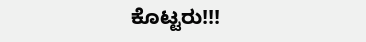ಕೊಟ್ಟರು!!!